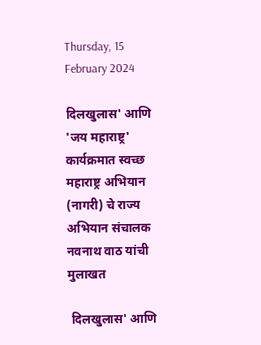Thursday, 15 February 2024

दिलखुलास' आणि 'जय महाराष्ट्र' कार्यक्रमात स्वच्छ महाराष्ट्र अभियान (नागरी) चे राज्य अभियान संचालक नवनाथ वाठ यांची मुलाखत

 दिलखुलास' आणि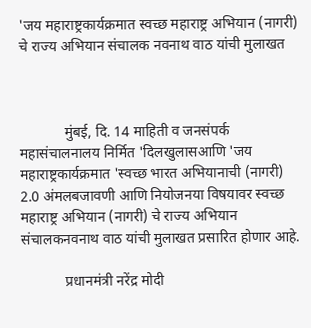'जय महाराष्ट्रकार्यक्रमात स्वच्छ महाराष्ट्र अभियान (नागरी) चे राज्य अभियान संचालक नवनाथ वाठ यांची मुलाखत



            मुंबई, दि. 14 माहिती व जनसंपर्क महासंचालनालय निर्मित 'दिलखुलासआणि 'जय महाराष्ट्रकार्यक्रमात 'स्वच्छ भारत अभियानाची (नागरी) 2.0 अंमलबजावणी आणि नियोजनया विषयावर स्वच्छ महाराष्ट्र अभियान (नागरी) चे राज्य अभियान संचालकनवनाथ वाठ यांची मुलाखत प्रसारित होणार आहे.

            प्रधानमंत्री नरेंद्र मोदी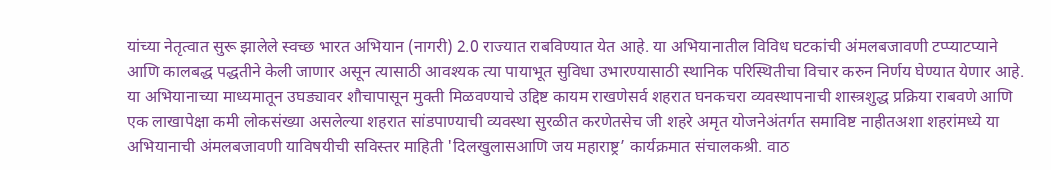यांच्या नेतृत्वात सुरू झालेले स्वच्छ भारत अभियान (नागरी) 2.0 राज्यात राबविण्यात येत आहे. या अभियानातील विविध घटकांची अंमलबजावणी टप्प्याटप्याने आणि कालबद्ध पद्धतीने केली जाणार असून त्यासाठी आवश्यक त्या पायाभूत सुविधा उभारण्यासाठी स्थानिक परिस्थितीचा विचार करुन निर्णय घेण्यात येणार आहे. या अभियानाच्या माध्यमातून उघड्यावर शौचापासून मुक्ती मिळवण्याचे उद्दिष्ट कायम राखणेसर्व शहरात घनकचरा व्यवस्थापनाची शास्त्रशुद्ध प्रक्रिया राबवणे आणि एक लाखापेक्षा कमी लोकसंख्या असलेल्या शहरात सांडपाण्याची व्यवस्था सुरळीत करणेतसेच जी शहरे अमृत योजनेअंतर्गत समाविष्ट नाहीतअशा शहरांमध्ये या अभियानाची अंमलबजावणी याविषयीची सविस्तर माहिती 'दिलखुलासआणि जय महाराष्ट्र’ कार्यक्रमात संचालकश्री. वाठ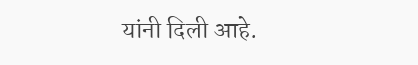यांनी दिली आहे.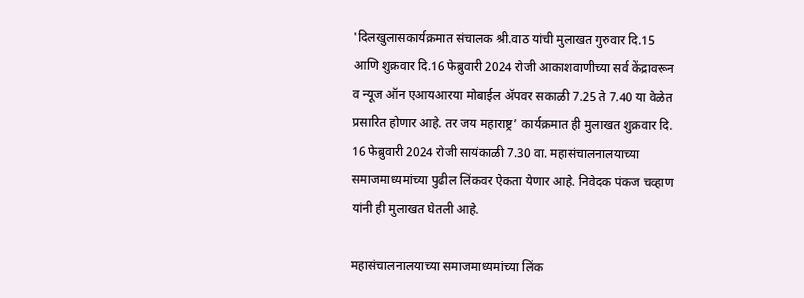'दिलखुलासकार्यक्रमात संचालक श्री.वाठ यांची मुलाखत गुरुवार दि.15 आणि शुक्रवार दि.16 फेब्रुवारी 2024 रोजी आकाशवाणीच्या सर्व केंद्रावरून व न्यूज ऑन एआयआरया मोबाईल ॲपवर सकाळी 7.25 ते 7.40 या वेळेत प्रसारित होणार आहे. तर जय महाराष्ट्र’ कार्यक्रमात ही मुलाखत शुक्रवार दि. 16 फेब्रुवारी 2024 रोजी सायंकाळी 7.30 वा. महासंचालनालयाच्या समाजमाध्यमांच्या पुढील लिंकवर ऐकता येणार आहे. निवेदक पंकज चव्हाण यांनी ही मुलाखत घेतली आहे.

महासंचालनालयाच्या समाजमाध्यमांच्या लिंक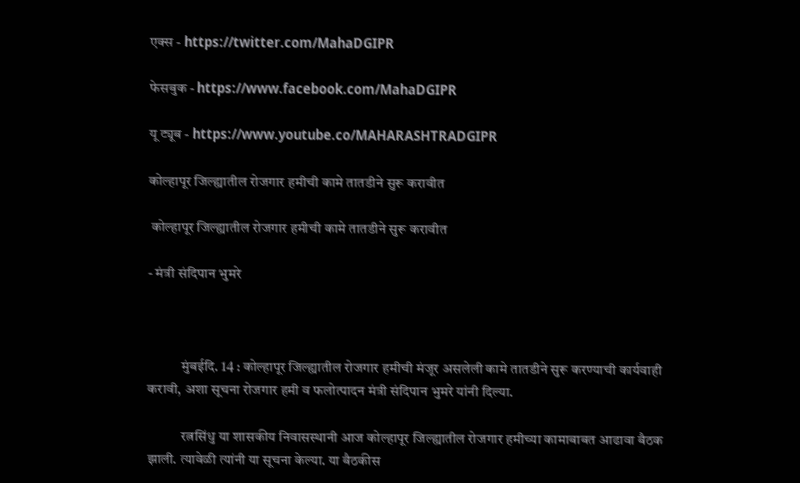एक्स - https://twitter.com/MahaDGIPR

फेसबुक - https://www.facebook.com/MahaDGIPR

यू ट्यूब - https://www.youtube.co/MAHARASHTRADGIPR

कोल्हापूर जिल्ह्यातील रोजगार हमीची कामे तातडीने सुरू करावीत

 कोल्हापूर जिल्ह्यातील रोजगार हमीची कामे तातडीने सुरू करावीत

- मंत्री संदिपान भुमरे



            मुंबईदि. 14 : कोल्हापूर जिल्ह्यातील रोजगार हमीची मंजूर असलेली कामे तातडीने सुरू करण्याची कार्यवाही करावी, अशा सूचना रोजगार हमी व फलोत्पादन मंत्री संदिपान भुमरे यांनी दिल्या.

            रत्नसिंधु या शासकीय निवासस्थानी आज कोल्हापूर जिल्ह्यातील रोजगार हमीच्या कामाबाबत आढावा बैठक झाली. त्यावेळी त्यांनी या सूचना केल्या. या बैठकीस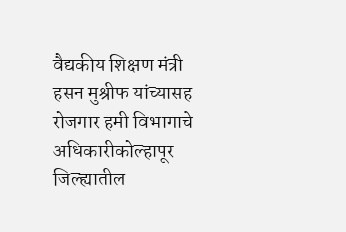वैद्यकीय शिक्षण मंत्री हसन मुश्रीफ यांच्यासह रोजगार हमी विभागाचे अधिकारीकोल्हापूर जिल्ह्यातील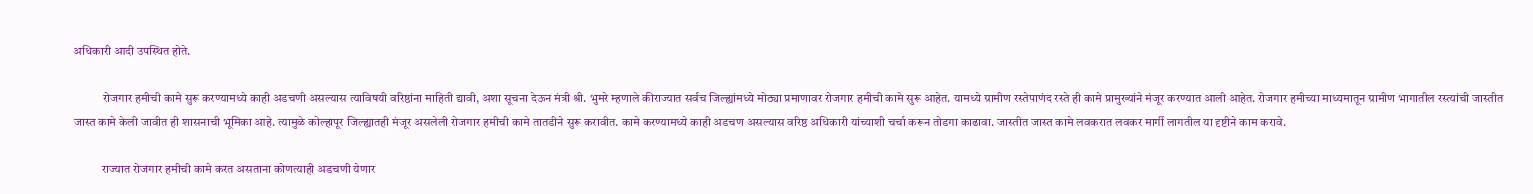अधिकारी आदी उपस्थित होते.

            रोजगार हमीची कामे सुरू करण्यामध्ये काही अडचणी असल्यास त्याविषयी वरिष्ठांना माहिती द्यावी, अशा सूचना देऊन मंत्री श्री. भुमरे म्हणाले कीराज्यात सर्वच जिल्ह्यांमध्ये मोठ्या प्रमाणावर रोजगार हमीची कामे सुरू आहेत. यामध्ये ग्रामीण रस्तेपाणंद रस्ते ही कामे प्रामुख्यांने मंजूर करण्यात आली आहेत. रोजगार हमीच्या माध्यमातून ग्रामीण भागातील रस्त्यांची जास्तीत जास्त कामे केली जावीत ही शासनाची भूमिका आहे. त्यामुळे कोल्हापूर जिल्ह्यातही मंजूर असलेली रोजगार हमीची कामे तातडीने सुरू करावीत. कामे करण्यामध्ये काही अडचण असल्यास वरिष्ठ अधिकारी यांच्याशी चर्चा करून तोडगा काढावा. जास्तीत जास्त कामे लवकरात लवकर मार्गी लागतील या दृष्टीने काम करावे.

            राज्यात रोजगार हमीची कामे करत असताना कोणत्याही अडचणी येणार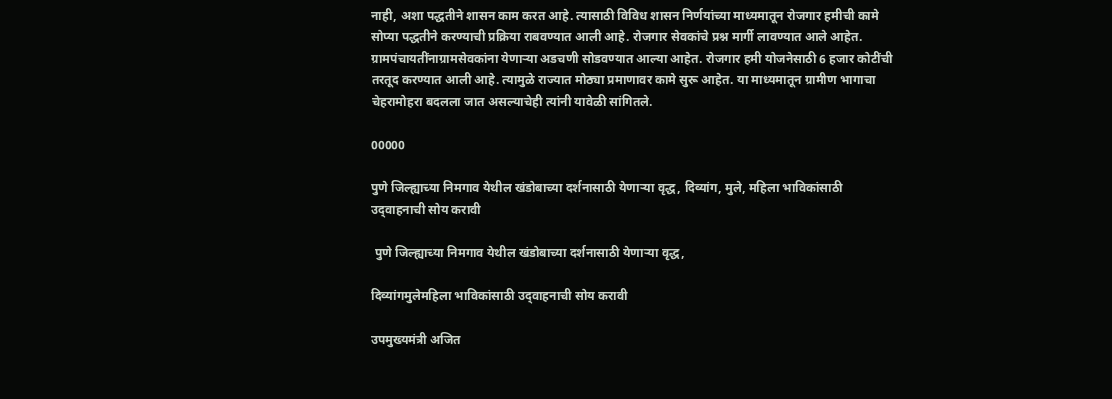नाही, अशा पद्धतीने शासन काम करत आहे. त्यासाठी विविध शासन निर्णयांच्या माध्यमातून रोजगार हमीची कामे सोप्या पद्धतीने करण्याची प्रक्रिया राबवण्यात आली आहे. रोजगार सेवकांचे प्रश्न मार्गी लावण्यात आले आहेत. ग्रामपंचायतींनाग्रामसेवकांना येणाऱ्या अडचणी सोडवण्यात आल्या आहेत. रोजगार हमी योजनेसाठी 6 हजार कोटींची तरतूद करण्यात आली आहे. त्यामुळे राज्यात मोठ्या प्रमाणावर कामे सुरू आहेत. या माध्यमातून ग्रामीण भागाचा चेहरामोहरा बदलला जात असल्याचेही त्यांनी यावेळी सांगितले.

00000

पुणे जिल्ह्याच्या निमगाव येथील खंडोबाच्या दर्शनासाठी येणाऱ्या वृद्ध, दिव्यांग, मुले, महिला भाविकांसाठी उद‌्वाहनाची सोय करावी

 पुणे जिल्ह्याच्या निमगाव येथील खंडोबाच्या दर्शनासाठी येणाऱ्या वृद्ध,

दिव्यांगमुलेमहिला भाविकांसाठी उद‌्वाहनाची सोय करावी

उपमुख्यमंत्री अजित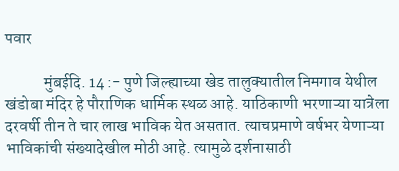पवार

            मुंबईदि. 14 :- पुणे जिल्ह्याच्या खेड तालुक्यातील निमगाव येथील खंडोबा मंदिर हे पौराणिक धार्मिक स्थळ आहे. याठिकाणी भरणाऱ्या यात्रेला दरवर्षी तीन ते चार लाख भाविक येत असतात. त्याचप्रमाणे वर्षभर येणाऱ्या भाविकांची संख्यादेखील मोठी आहे. त्यामुळे दर्शनासाठी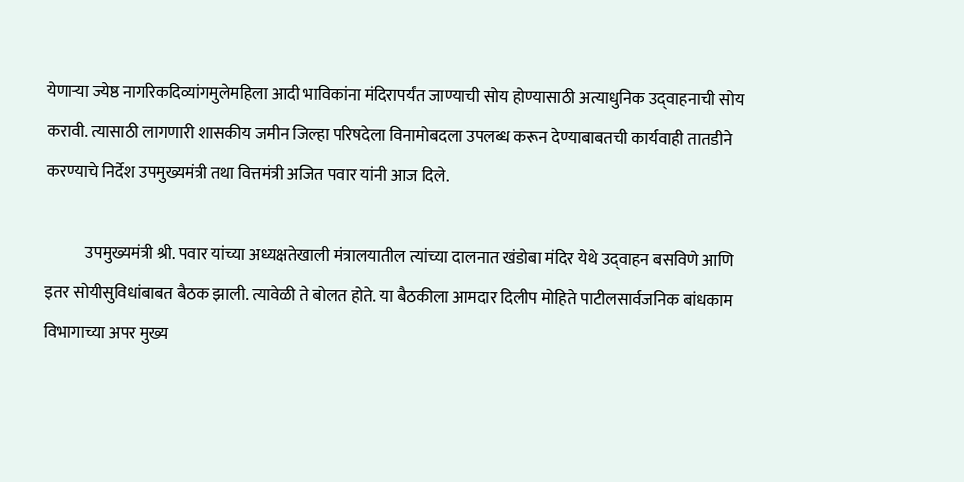येणाऱ्या ज्येष्ठ नागरिकदिव्यांगमुलेमहिला आदी भाविकांना मंदिरापर्यंत जाण्याची सोय होण्यासाठी अत्याधुनिक उद‌्वाहनाची सोय करावी. त्यासाठी लागणारी शासकीय जमीन जिल्हा परिषदेला विनामोबदला उपलब्ध करून देण्याबाबतची कार्यवाही तातडीने करण्याचे निर्देश उपमुख्यमंत्री तथा वित्तमंत्री अजित पवार यांनी आज दिले.

            उपमुख्यमंत्री श्री. पवार यांच्या अध्यक्षतेखाली मंत्रालयातील त्यांच्या दालनात खंडोबा मंदिर येथे उद‌्वाहन बसविणे आणि इतर सोयीसुविधांबाबत बैठक झाली. त्यावेळी ते बोलत होते. या बैठकीला आमदार दिलीप मोहिते पाटीलसार्वजनिक बांधकाम विभागाच्या अपर मुख्य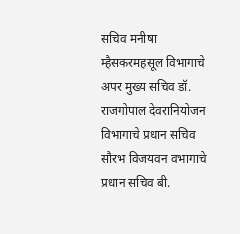सचिव मनीषा म्हैसकरमहसूल विभागाचे अपर मुख्य सचिव डॉ. राजगोपाल देवरानियोजन विभागाचे प्रधान सचिव सौरभ विजयवन वभागाचे प्रधान सचिव बी.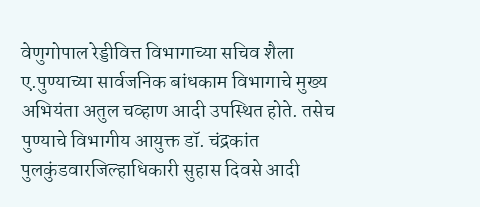वेणुगोपाल रेड्डीवित्त विभागाच्या सचिव शैला ए.पुण्याच्या सार्वजनिक बांधकाम विभागाचे मुख्य अभियंता अतुल चव्हाण आदी उपस्थित होते. तसेच पुण्याचे विभागीय आयुक्त डॉ. चंद्रकांत पुलकुंडवारजिल्हाधिकारी सुहास दिवसे आदी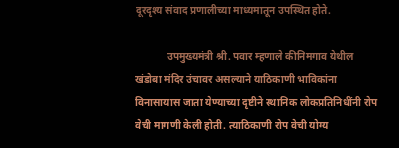दूरदृश्य संवाद प्रणालीच्या माध्यमातून उपस्थित होते.

            उपमुख्यमंत्री श्री. पवार म्हणाले कीनिमगाव येथील खंडोबा मंदिर उंचावर असल्याने याठिकाणी भाविकांना विनासायास जाता येण्याच्या दृष्टीने स्थानिक लोकप्रतिनिधींनी रोप वेची मागणी केली होती. त्याठिकाणी रोप वेची योग्य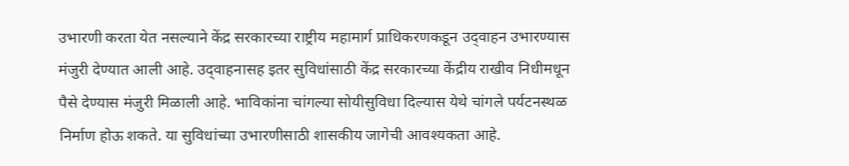उभारणी करता येत नसल्याने केंद्र सरकारच्या राष्ट्रीय महामार्ग प्राधिकरणकडून उद‌्वाहन उभारण्यास मंजुरी देण्यात आली आहे. उद‌्वाहनासह इतर सुविधांसाठी केंद्र सरकारच्या केंद्रीय राखीव निधीमधून पैसे देण्यास मंजुरी मिळाली आहे. भाविकांना चांगल्या सोयीसुविधा दिल्यास येथे चांगले पर्यटनस्थळ निर्माण होऊ शकते. या सुविधांच्या उभारणीसाठी शासकीय जागेची आवश्यकता आहे.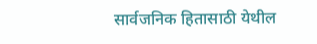सार्वजनिक हितासाठी येथील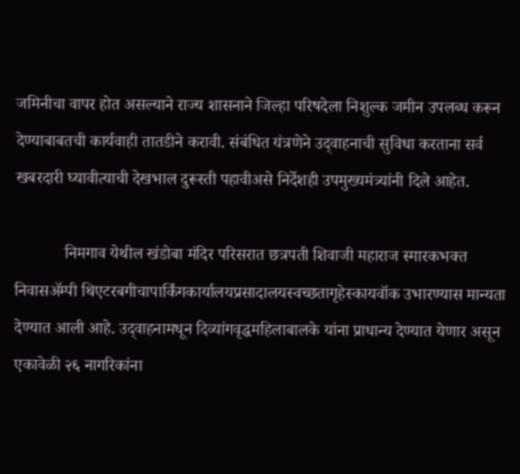जमिनीचा वापर होत असल्याने राज्य शासनाने जिल्हा परिषदेला निशुल्क जमीन उपलब्ध करून देण्याबाबतची कार्यवाही तातडीने करावी. संबंधित यंत्रणेने उद‌्वाहनाची सुविधा करताना सर्व खबरदारी घ्यावीत्याची देखभाल दुरूस्ती पहावीअसे निर्देशही उपमुख्यमंत्र्यांनी दिले आहेत.

            निमगाव येथील खंडोबा मंदिर परिसरात छत्रपती शिवाजी महाराज स्मारकभक्त निवासॲम्पी थिएटरबगीचापार्किंगकार्यालयप्रसादालयस्वच्छतागृहेस्कायवॉक उभारण्यास मान्यता देण्यात आली आहे. उद‌्वाहनामधून दिव्यांगवृद्धमहिलाबालके यांना प्राधान्य देण्यात येणार असून एकावेळी २६ नागरिकांना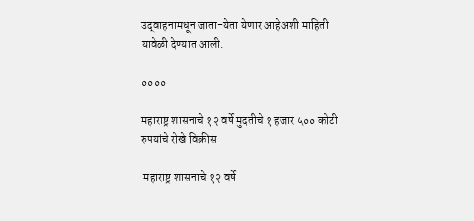उद‌्वाहनामधून जाता-येता येणार आहेअशी माहिती यावेळी देण्यात आली.

००००

महाराष्ट्र शासनाचे १२ वर्षे मुदतीचे १ हजार ५०० कोटी रुपयांचे रोखे विक्रीस

 महाराष्ट्र शासनाचे १२ वर्षे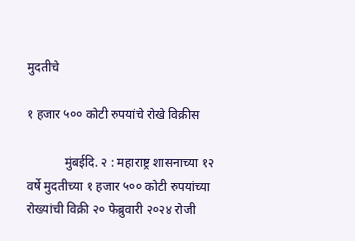मुदतीचे

१ हजार ५०० कोटी रुपयांचे रोखे विक्रीस

            मुंबईदि. २ : महाराष्ट्र शासनाच्या १२ वर्षे मुदतीच्या १ हजार ५०० कोटी रुपयांच्या रोख्यांची विक्री २० फेब्रुवारी २०२४ रोजी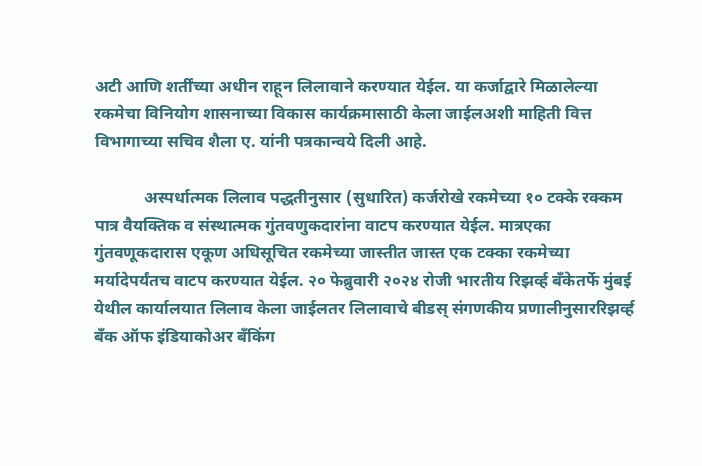अटी आणि शर्तींच्या अधीन राहून लिलावाने करण्यात येईल. या कर्जाद्वारे मिळालेल्या रकमेचा विनियोग शासनाच्या विकास कार्यक्रमासाठी केला जाईलअशी माहिती वित्त विभागाच्या सचिव शैला ए. यांनी पत्रकान्वये दिली आहे.

            अस्पर्धात्मक लिलाव पद्धतीनुसार (सुधारित) कर्जरोखे रकमेच्या १० टक्के रक्कम पात्र वैयक्तिक व संस्थात्मक गुंतवणुकदारांना वाटप करण्यात येईल. मात्रएका गुंतवणूकदारास एकूण अधिसूचित रकमेच्या जास्तीत जास्त एक टक्का रकमेच्या मर्यादेपर्यंतच वाटप करण्यात येईल. २० फेब्रुवारी २०२४ रोजी भारतीय रिझर्व्ह बँकेतर्फे मुंबई येथील कार्यालयात लिलाव केला जाईलतर लिलावाचे बीडस् संगणकीय प्रणालीनुसाररिझर्व्ह बँक ऑफ इंडियाकोअर बँकिंग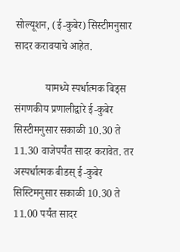सोल्यूशन, (ई-कुबेर) सिस्टीमनुसार सादर करावयाचे आहेत.

            यामध्ये स्पर्धात्मक बिड्स संगणकीय प्रणालीद्वारे ई-कुबेर सिस्टीमनुसार सकाळी 10.30 ते 11.30 वाजेपर्यंत सादर करावेत. तर अस्पर्धात्मक बीडस् ई-कुबेर सिस्टिमनुसार सकाळी 10.30 ते 11.00 पर्यंत सादर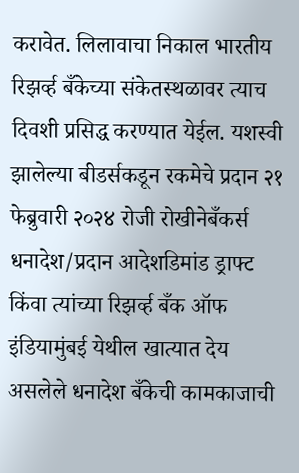करावेत. लिलावाचा निकाल भारतीय रिझर्व्ह बँकेच्या संकेतस्थळावर त्याच दिवशी प्रसिद्ध करण्यात येईल. यशस्वी झालेल्या बीडर्सकडून रकमेचे प्रदान २१ फेब्रुवारी २०२४ रोजी रोखीनेबँकर्स धनादेश/प्रदान आदेशडिमांड ड्राफ्ट किंवा त्यांच्या रिझर्व्ह बँक ऑफ इंडियामुंबई येथील खात्यात देय असलेले धनादेश बँकेची कामकाजाची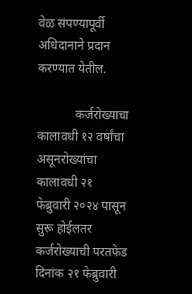वेळ संपण्यापूर्वी अधिदानाने प्रदान करण्यात येतील.

            कर्जरोख्याचा कालावधी १२ वर्षांचा असूनरोख्यांचा कालावधी २१ फेब्रुवारी २०२४ पासून सुरू होईलतर कर्जरोख्याची परतफेड दिनांक २१ फेब्रुवारी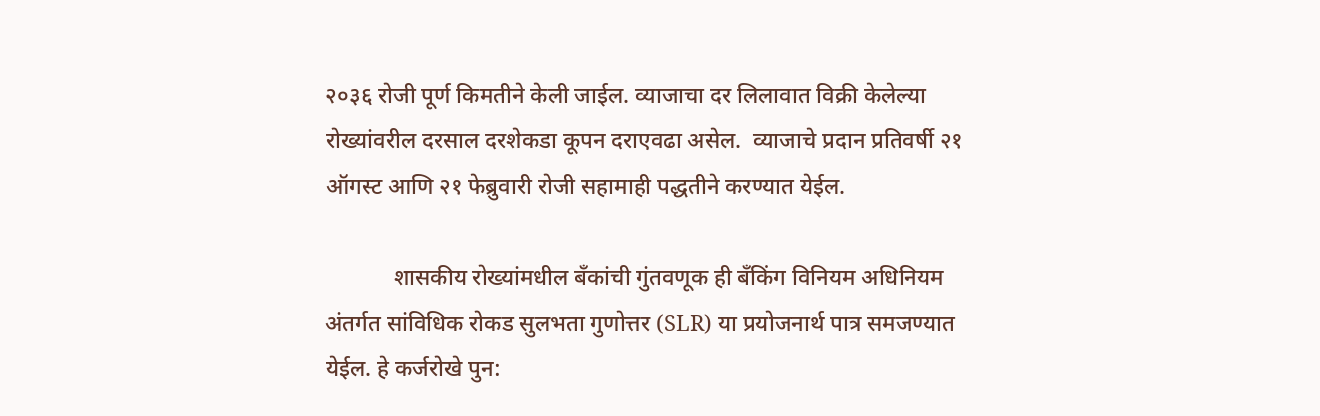२०३६ रोजी पूर्ण किमतीने केली जाईल. व्याजाचा दर लिलावात विक्री केलेल्या रोख्यांवरील दरसाल दरशेकडा कूपन दराएवढा असेल.  व्याजाचे प्रदान प्रतिवर्षी २१ ऑगस्ट आणि २१ फेब्रुवारी रोजी सहामाही पद्धतीने करण्यात येईल.

            शासकीय रोख्यांमधील बँकांची गुंतवणूक ही बँकिंग विनियम अधिनियम अंतर्गत सांविधिक रोकड सुलभता गुणोत्तर (SLR) या प्रयोजनार्थ पात्र समजण्यात येईल. हे कर्जरोखे पुन: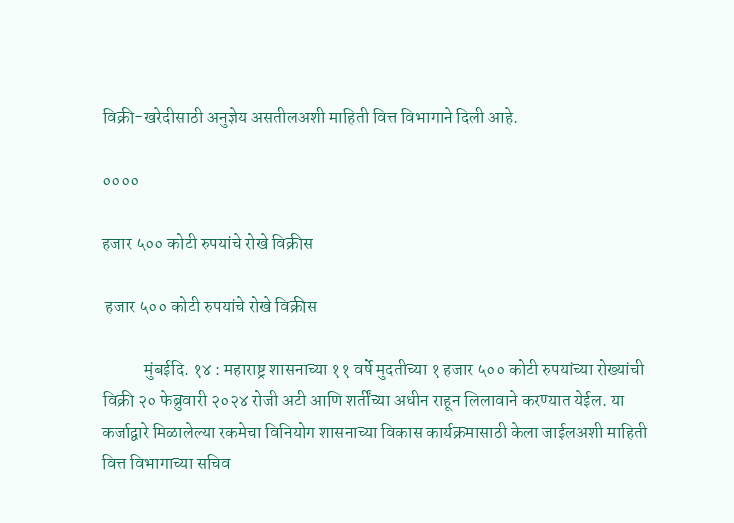विक्री-खरेदीसाठी अनुज्ञेय असतीलअशी माहिती वित्त विभागाने दिली आहे.

००००

हजार ५०० कोटी रुपयांचे रोखे विक्रीस

 हजार ५०० कोटी रुपयांचे रोखे विक्रीस

            मुंबईदि. १४ : महाराष्ट्र शासनाच्या ११ वर्षे मुदतीच्या १ हजार ५०० कोटी रुपयांच्या रोख्यांची विक्री २० फेब्रुवारी २०२४ रोजी अटी आणि शर्तींच्या अधीन राहून लिलावाने करण्यात येईल. या कर्जाद्वारे मिळालेल्या रकमेचा विनियोग शासनाच्या विकास कार्यक्रमासाठी केला जाईलअशी माहिती वित्त विभागाच्या सचिव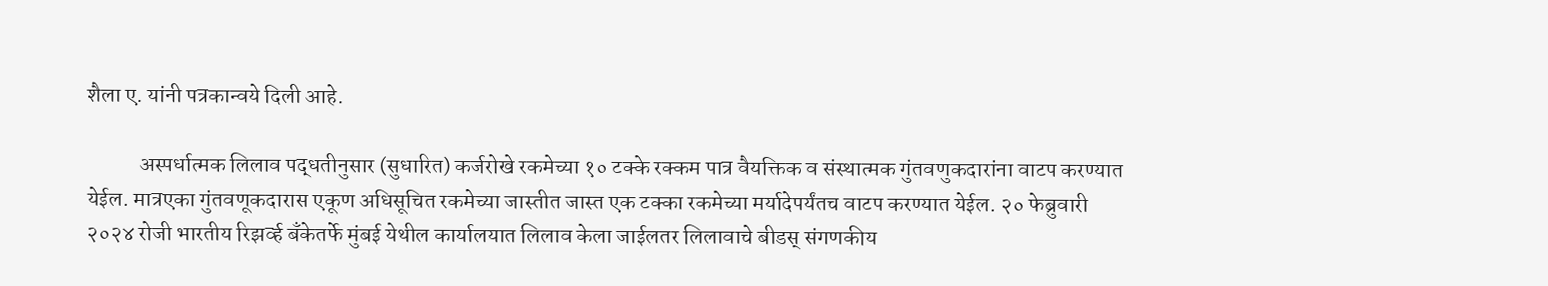शैला ए. यांनी पत्रकान्वये दिली आहे.

            अस्पर्धात्मक लिलाव पद्धतीनुसार (सुधारित) कर्जरोखे रकमेच्या १० टक्के रक्कम पात्र वैयक्तिक व संस्थात्मक गुंतवणुकदारांना वाटप करण्यात येईल. मात्रएका गुंतवणूकदारास एकूण अधिसूचित रकमेच्या जास्तीत जास्त एक टक्का रकमेच्या मर्यादेपर्यंतच वाटप करण्यात येईल. २० फेब्रुवारी २०२४ रोजी भारतीय रिझर्व्ह बँकेतर्फे मुंबई येथील कार्यालयात लिलाव केला जाईलतर लिलावाचे बीडस् संगणकीय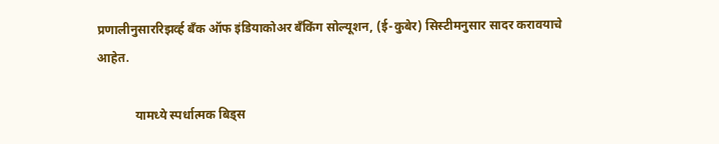प्रणालीनुसाररिझर्व्ह बँक ऑफ इंडियाकोअर बँकिंग सोल्यूशन, (ई-कुबेर) सिस्टीमनुसार सादर करावयाचे आहेत.

            यामध्ये स्पर्धात्मक बिड्स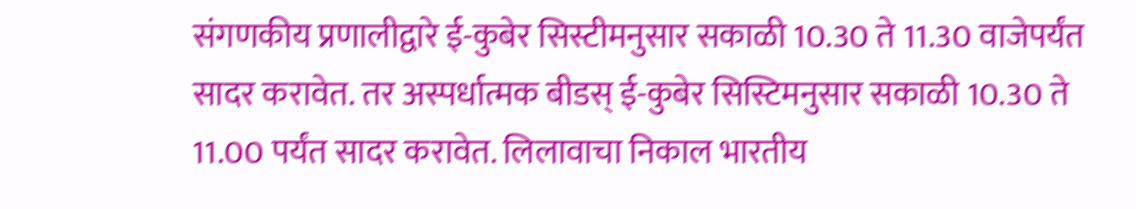संगणकीय प्रणालीद्वारे ई-कुबेर सिस्टीमनुसार सकाळी 10.30 ते 11.30 वाजेपर्यंत सादर करावेत. तर अस्पर्धात्मक बीडस् ई-कुबेर सिस्टिमनुसार सकाळी 10.30 ते 11.00 पर्यंत सादर करावेत. लिलावाचा निकाल भारतीय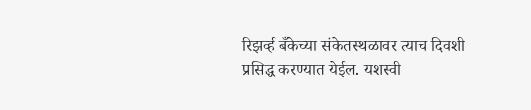रिझर्व्ह बँकेच्या संकेतस्थळावर त्याच दिवशी प्रसिद्ध करण्यात येईल. यशस्वी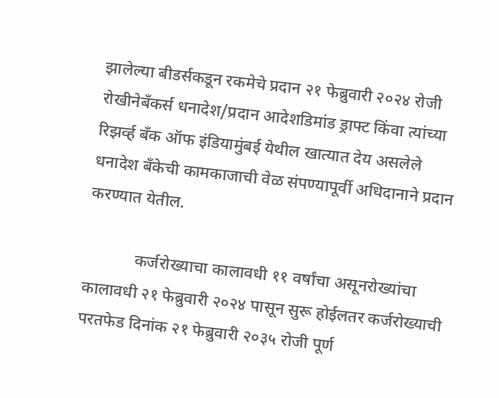झालेल्या बीडर्सकडून रकमेचे प्रदान २१ फेब्रुवारी २०२४ रोजी रोखीनेबँकर्स धनादेश/प्रदान आदेशडिमांड ड्राफ्ट किंवा त्यांच्या रिझर्व्ह बँक ऑफ इंडियामुंबई येथील खात्यात देय असलेले धनादेश बँकेची कामकाजाची वेळ संपण्यापूर्वी अधिदानाने प्रदान करण्यात येतील.

            कर्जरोख्याचा कालावधी ११ वर्षांचा असूनरोख्यांचा कालावधी २१ फेब्रुवारी २०२४ पासून सुरू होईलतर कर्जरोख्याची परतफेड दिनांक २१ फेब्रुवारी २०३५ रोजी पूर्ण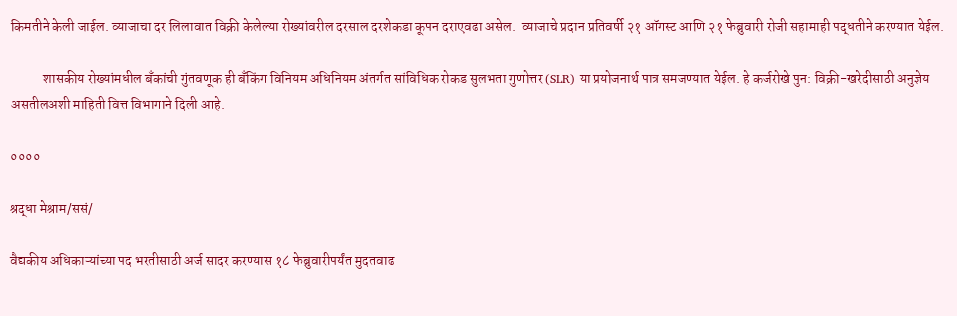किमतीने केली जाईल. व्याजाचा दर लिलावात विक्री केलेल्या रोख्यांवरील दरसाल दरशेकडा कूपन दराएवढा असेल.  व्याजाचे प्रदान प्रतिवर्षी २१ ऑगस्ट आणि २१ फेब्रुवारी रोजी सहामाही पद्धतीने करण्यात येईल.

            शासकीय रोख्यांमधील बँकांची गुंतवणूक ही बँकिंग विनियम अधिनियम अंतर्गत सांविधिक रोकड सुलभता गुणोत्तर (SLR) या प्रयोजनार्थ पात्र समजण्यात येईल. हे कर्जरोखे पुन: विक्री-खरेदीसाठी अनुज्ञेय असतीलअशी माहिती वित्त विभागाने दिली आहे.

००००

श्रद्धा मेश्राम/ससं/

वैद्यकीय अधिकाऱ्यांच्या पद भरतीसाठी अर्ज सादर करण्यास १८ फेब्रुवारीपर्यंत मुदतवाढ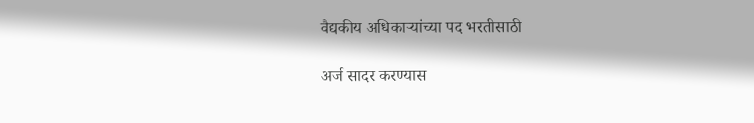वैद्यकीय अधिकाऱ्यांच्या पद भरतीसाठी

अर्ज सादर करण्यास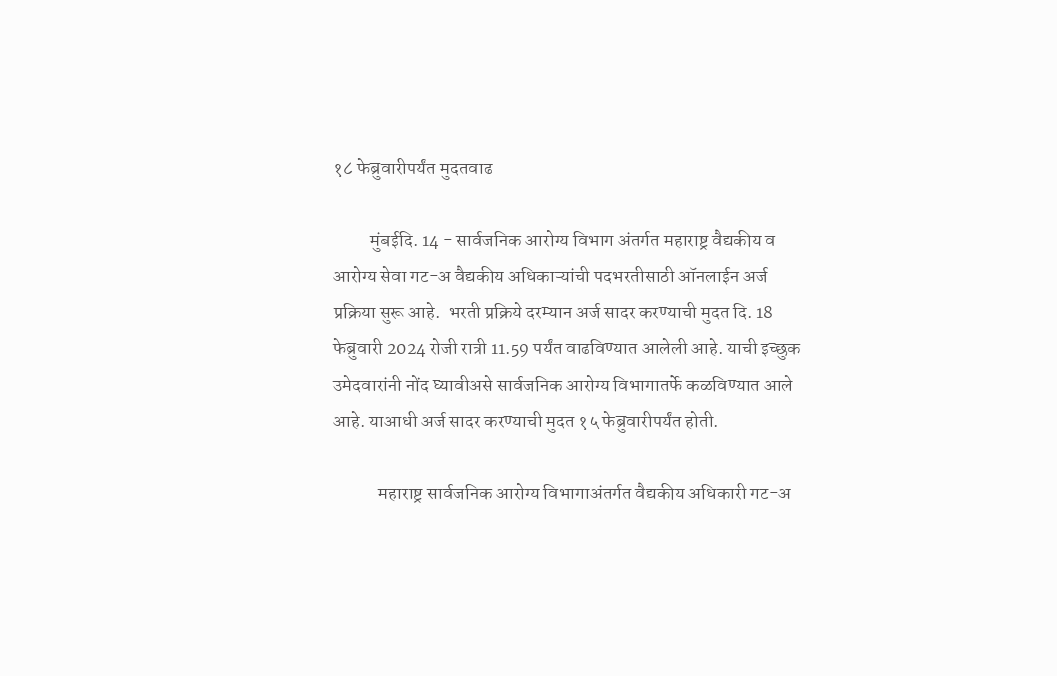१८ फेब्रुवारीपर्यंत मुदतवाढ

          मुंबईदि. 14 - सार्वजनिक आरोग्य विभाग अंतर्गत महाराष्ट्र वैद्यकीय व आरोग्य सेवा गट-अ वैद्यकीय अधिकाऱ्यांची पदभरतीसाठी ऑनलाईन अर्ज प्रक्रिया सुरू आहे.  भरती प्रक्रिये दरम्यान अर्ज सादर करण्याची मुदत दि. 18 फेब्रुवारी 2024 रोजी रात्री 11.59 पर्यंत वाढविण्यात आलेली आहे. याची इच्छुक उमेदवारांनी नोंद घ्यावीअसे सार्वजनिक आरोग्य विभागातर्फे कळविण्यात आले आहे. याआधी अर्ज सादर करण्याची मुदत १५ फेब्रुवारीपर्यंत होती.

            महाराष्ट्र सार्वजनिक आरोग्य विभागाअंतर्गत वैद्यकीय अधिकारी गट-अ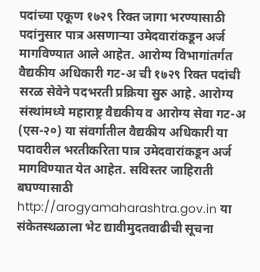पदांच्या एकूण १७२९ रिक्त जागा भरण्यासाठी पदांनुसार पात्र असणाऱ्या उमेदवारांकडून अर्ज मागविण्यात आले आहेत. आरोग्य विभागांतर्गत वैद्यकीय अधिकारी गट-अ ची १७२९ रिक्त पदांची सरळ सेवेने पदभरती प्रक्रिया सुरु आहे. आरोग्य संस्थांमध्ये महाराष्ट्र वैद्यकीय व आरोग्य सेवा गट-अ (एस-२०) या संवर्गातील वैद्यकीय अधिकारी या पदावरील भरतीकरिता पात्र उमेदवारांकडून अर्ज मागविण्यात येत आहेत. सविस्तर जाहिराती बघण्यासाठी http://arogyamaharashtra.gov.in या संकेतस्थळाला भेट द्यावीमुदतवाढीची सूचना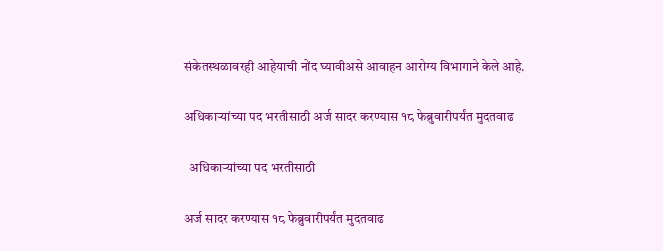संकेतस्थळावरही आहेयाची नोंद घ्यावीअसे आवाहन आरोग्य विभागाने केले आहे.

अधिकाऱ्यांच्या पद भरतीसाठी अर्ज सादर करण्यास १८ फेब्रुवारीपर्यंत मुदतवाढ

  अधिकाऱ्यांच्या पद भरतीसाठी

अर्ज सादर करण्यास १८ फेब्रुवारीपर्यंत मुदतवाढ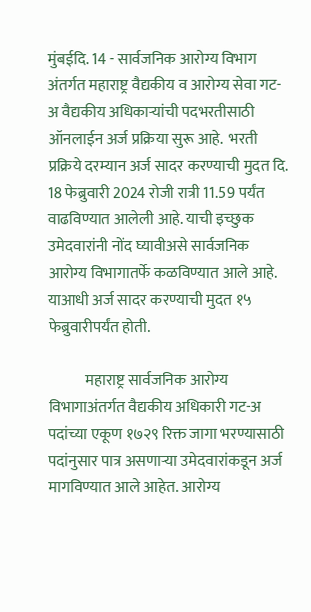मुंबईदि. 14 - सार्वजनिक आरोग्य विभाग अंतर्गत महाराष्ट्र वैद्यकीय व आरोग्य सेवा गट-अ वैद्यकीय अधिकाऱ्यांची पदभरतीसाठी ऑनलाईन अर्ज प्रक्रिया सुरू आहे.  भरती प्रक्रिये दरम्यान अर्ज सादर करण्याची मुदत दि. 18 फेब्रुवारी 2024 रोजी रात्री 11.59 पर्यंत वाढविण्यात आलेली आहे. याची इच्छुक उमेदवारांनी नोंद घ्यावीअसे सार्वजनिक आरोग्य विभागातर्फे कळविण्यात आले आहे. याआधी अर्ज सादर करण्याची मुदत १५ फेब्रुवारीपर्यंत होती.

            महाराष्ट्र सार्वजनिक आरोग्य विभागाअंतर्गत वैद्यकीय अधिकारी गट-अ पदांच्या एकूण १७२९ रिक्त जागा भरण्यासाठी पदांनुसार पात्र असणाऱ्या उमेदवारांकडून अर्ज मागविण्यात आले आहेत. आरोग्य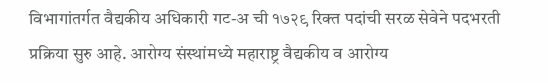विभागांतर्गत वैद्यकीय अधिकारी गट-अ ची १७२९ रिक्त पदांची सरळ सेवेने पदभरती प्रक्रिया सुरु आहे. आरोग्य संस्थांमध्ये महाराष्ट्र वैद्यकीय व आरोग्य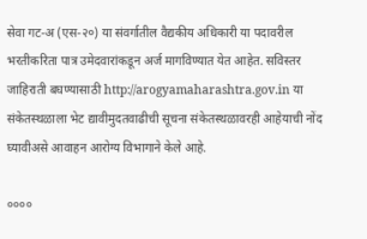सेवा गट-अ (एस-२०) या संवर्गातील वैद्यकीय अधिकारी या पदावरील भरतीकरिता पात्र उमेदवारांकडून अर्ज मागविण्यात येत आहेत. सविस्तर जाहिराती बघण्यासाठी http://arogyamaharashtra.gov.in या संकेतस्थळाला भेट द्यावीमुदतवाढीची सूचना संकेतस्थळावरही आहेयाची नोंद घ्यावीअसे आवाहन आरोग्य विभागाने केले आहे.

००००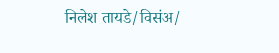निलेश तायडे/विसंअ/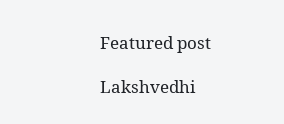Featured post

Lakshvedhi